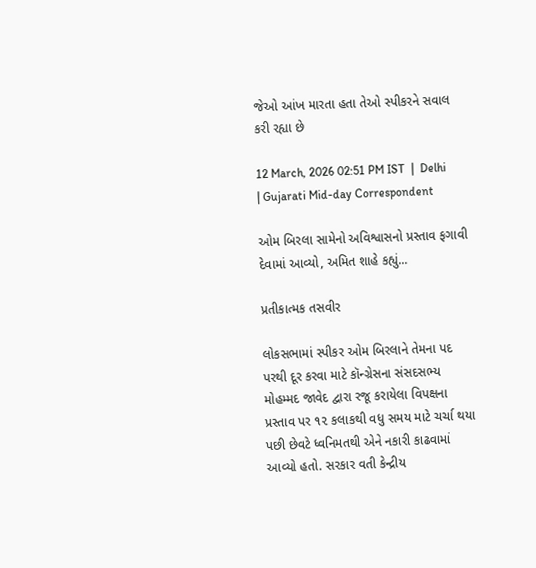જેઓ આંખ મારતા હતા તેઓ સ્પીકરને સવાલ કરી રહ્યા છે

12 March, 2026 02:51 PM IST  |  Delhi | Gujarati Mid-day Correspondent

ઓમ બિરલા સામેનો અવિશ્વાસનો પ્રસ્તાવ ફગાવી દેવામાં આવ્યો, અમિત શાહે કહ્યું...

પ્રતીકાત્મક તસવીર

લોકસભામાં સ્પીકર ઓમ બિરલાને તેમના પદ પરથી દૂર કરવા માટે કૉન્ગ્રેસના સંસદસભ્ય મોહમ્મદ જાવેદ દ્વારા રજૂ કરાયેલા વિપક્ષના પ્રસ્તાવ પર ૧૨ કલાકથી વધુ સમય માટે ચર્ચા થયા પછી છેવટે ધ્વનિમતથી એને નકારી કાઢવામાં આવ્યો હતો. સરકાર વતી કેન્દ્રીય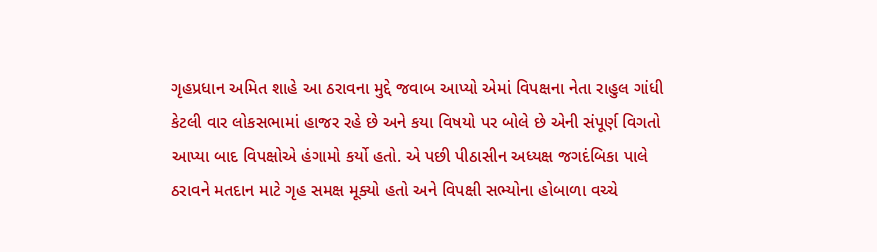ગૃહપ્રધાન અમિત શાહે આ ઠરાવના મુદ્દે જવાબ આપ્યો એમાં વિપક્ષના નેતા રાહુલ ગાંધી કેટલી વાર લોકસભામાં હાજર રહે છે અને કયા વિષયો પર બોલે છે એની સંપૂર્ણ વિગતો આપ્યા બાદ વિપક્ષોએ હંગામો કર્યો હતો. એ પછી પીઠાસીન અધ્યક્ષ જગદંબિકા પાલે ઠરાવને મતદાન માટે ગૃહ સમક્ષ મૂક્યો હતો અને વિપક્ષી સભ્યોના હોબાળા વચ્ચે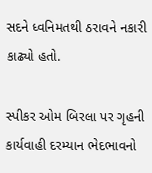સદને ધ્વનિમતથી ઠરાવને નકારી કાઢ્યો હતો.

સ્પીકર ઓમ બિરલા પર ગૃહની કાર્યવાહી દરમ્યાન ભેદભાવનો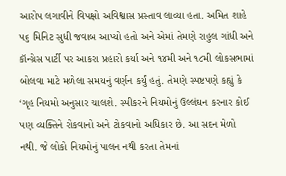આરોપ લગાવીને વિપક્ષો અવિશ્વાસ પ્રસ્તાવ લાવ્યા હતા. અમિત શાહે ૫૬ મિનિટ સુધી જવાબ આપ્યો હતો અને એમાં તેમણે રાહુલ ગાંધી અને કૉન્ગ્રેસ પાર્ટી પર આકરા પ્રહારો કર્યા અને ૧૪મી અને ૧૮મી લોકસભામાં બોલવા માટે મળેલા સમયનું વર્ણન કર્યું હતું. તેમણે સ્પષ્ટપણે કહ્યું કે ‘ગૃહ નિયમો અનુસાર ચાલશે. સ્પીકરને નિયમોનું ઉલ્લંઘન કરનાર કોઈ પણ વ્યક્તિને રોકવાનો અને ટોકવાનો અધિકાર છે. આ સદન મેળો નથી. જે લોકો નિયમોનું પાલન નથી કરતા તેમનાં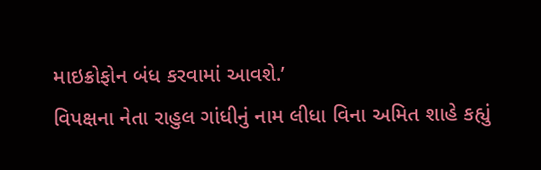માઇક્રોફોન બંધ કરવામાં આવશે.’
વિપક્ષના નેતા રાહુલ ગાંધીનું નામ લીધા વિના અમિત શાહે કહ્યું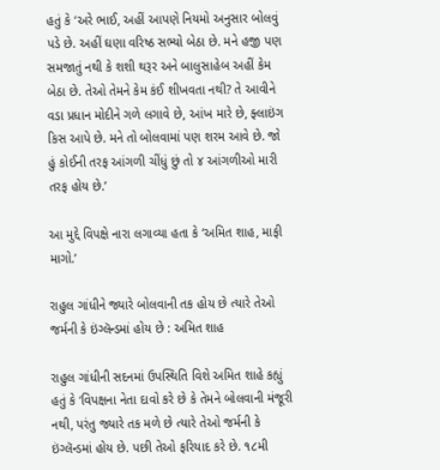હતું કે ‘અરે ભાઈ, અહીં આપણે નિયમો અનુસાર બોલવું પડે છે. અહીં ઘણા વરિષ્ઠ સભ્યો બેઠા છે. મને હજી પણ સમજાતું નથી કે શશી થરૂર અને બાલુસાહેબ અહીં કેમ બેઠા છે. તેઓ તેમને કેમ કંઈ શીખવતા નથી? તે આવીને વડા પ્રધાન મોદીને ગળે લગાવે છે, આંખ મારે છે, ફ્લાઇંગ કિસ આપે છે. મને તો બોલવામાં પણ શરમ આવે છે. જો હું કોઈની તરફ આંગળી ચીંધું છું તો ૪ આંગળીઓ મારી તરફ હોય છે.’

આ મુદ્દે વિપક્ષે નારા લગાવ્યા હતા કે ‘અમિત શાહ, માફી માગો.’

રાહુલ ગાંધીને જ્યારે બોલવાની તક હોય છે ત્યારે તેઓ જર્મની કે ઇંગ્લૅન્ડમાં હોય છે : અમિત શાહ

રાહુલ ગાંધીની સદનમાં ઉપસ્થિતિ વિશે અમિત શાહે કહ્યું હતું કે ‘વિપક્ષના નેતા દાવો કરે છે કે તેમને બોલવાની મંજૂરી નથી, પરંતુ જ્યારે તક મળે છે ત્યારે તેઓ જર્મની કે ઇંગ્લૅન્ડમાં હોય છે. પછી તેઓ ફરિયાદ કરે છે. ૧૮મી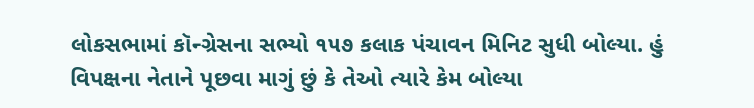લોકસભામાં કૉન્ગ્રેસના સભ્યો ૧૫૭ કલાક પંચાવન મિનિટ સુધી બોલ્યા. હું વિપક્ષના નેતાને પૂછવા માગું છું કે તેઓ ત્યારે કેમ બોલ્યા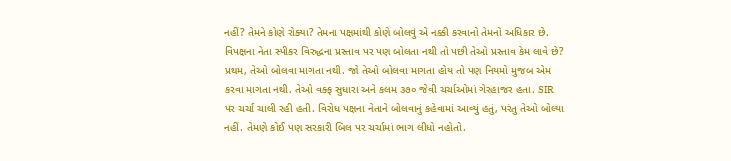નહીં? તેમને કોણે રોક્યા? તેમના પક્ષમાંથી કોણે બોલવું એ નક્કી કરવાનો તેમનો અધિકાર છે. વિપક્ષના નેતા સ્પીકર વિરુદ્ધના પ્રસ્તાવ પર પણ બોલતા નથી તો પછી તેઓ પ્રસ્તાવ કેમ લાવે છે? પ્રથમ, તેઓ બોલવા માગતા નથી. જો તેઓ બોલવા માગતા હોય તો પણ નિયમો મુજબ એમ કરવા માગતા નથી. તેઓ વક્ફ સુધારા અને કલમ ૩૭૦ જેવી ચર્ચાઓમાં ગેરહાજર હતા. SIR પર ચર્ચા ચાલી રહી હતી. વિરોધ પક્ષના નેતાને બોલવાનું કહેવામાં આવ્યું હતું, પરંતુ તેઓ બોલ્યા નહીં. તેમણે કોઈ પણ સરકારી બિલ પર ચર્ચામાં ભાગ લીધો નહોતો.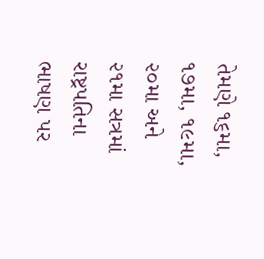તેમણે ૧૬મા, ૧૭મા, ૧૯મા, ૨૦મા અને ૨૧મા સત્રમાં રાષ્ટ્રપતિના ભાષણ પર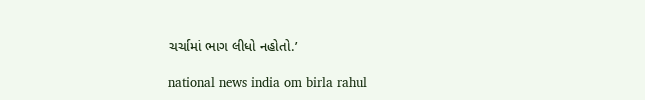ચર્ચામાં ભાગ લીધો નહોતો.’

national news india om birla rahul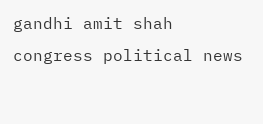gandhi amit shah congress political news